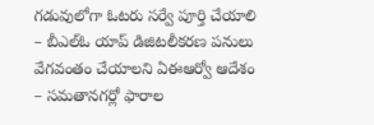గడువులోగా ఓటరు సర్వే పూర్తి చేయాలి
– బీఎల్ఓ యాప్ డిజిటలీకరణ పనులు వేగవంతం చేయాలని ఏఈఆర్వో ఆదేశం
– సమతానగర్లో ఫారాల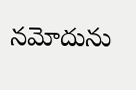నమోదును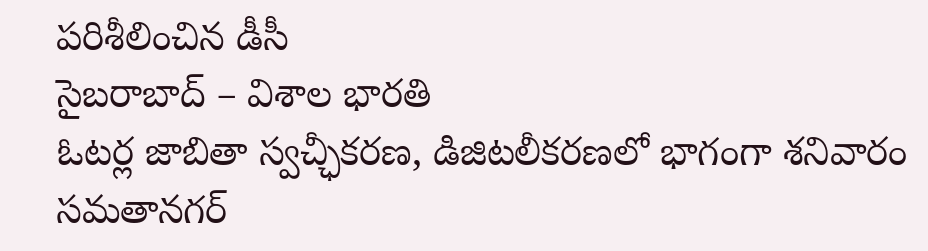పరిశీలించిన డీసీ
సైబరాబాద్ – విశాల భారతి
ఓటర్ల జాబితా స్వచ్ఛీకరణ, డిజిటలీకరణలో భాగంగా శనివారం సమతానగర్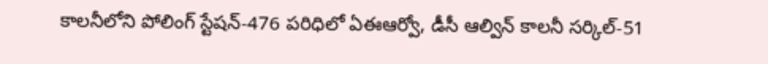కాలనీలోని పోలింగ్ స్టేషన్-476 పరిధిలో ఏఈఆర్వో, డీసీ ఆల్విన్ కాలనీ సర్కిల్-51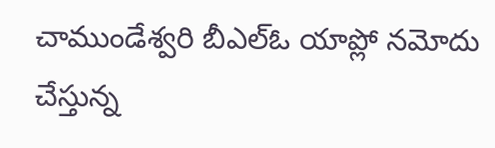చాముండేశ్వరి బీఎల్ఓ యాప్లో నమోదు చేస్తున్న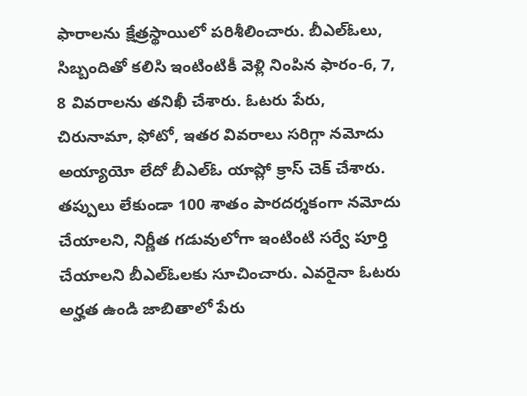ఫారాలను క్షేత్రస్థాయిలో పరిశీలించారు. బీఎల్ఓలు, సిబ్బందితో కలిసి ఇంటింటికీ వెళ్లి నింపిన ఫారం-6, 7, 8 వివరాలను తనిఖీ చేశారు. ఓటరు పేరు, చిరునామా, ఫోటో, ఇతర వివరాలు సరిగ్గా నమోదు అయ్యాయో లేదో బీఎల్ఓ యాప్లో క్రాస్ చెక్ చేశారు. తప్పులు లేకుండా 100 శాతం పారదర్శకంగా నమోదు చేయాలని, నిర్ణీత గడువులోగా ఇంటింటి సర్వే పూర్తి చేయాలని బీఎల్ఓలకు సూచించారు. ఎవరైనా ఓటరు అర్హత ఉండి జాబితాలో పేరు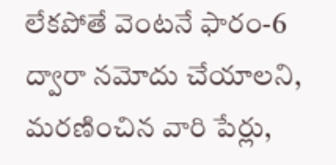లేకపోతే వెంటనే ఫారం-6 ద్వారా నమోదు చేయాలని, మరణించిన వారి పేర్లు,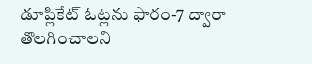డూప్లికేట్ ఓట్లను ఫారం-7 ద్వారా తొలగించాలని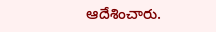ఆదేశించారు.